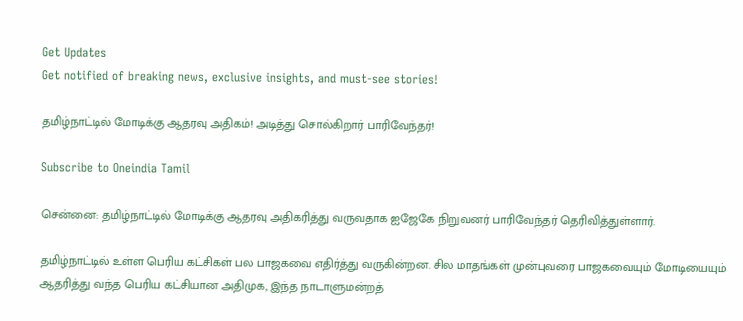Get Updates
Get notified of breaking news, exclusive insights, and must-see stories!

தமிழ்நாட்டில் மோடிக்கு ஆதரவு அதிகம்! அடித்து சொல்கிறார் பாரிவேந்தர்!

Subscribe to Oneindia Tamil

சென்னை: தமிழ்நாட்டில் மோடிக்கு ஆதரவு அதிகரித்து வருவதாக ஐஜேகே நிறுவனர் பாரிவேந்தர் தெரிவித்துள்ளார்.

தமிழ்நாட்டில் உள்ள பெரிய கட்சிகள் பல பாஜகவை எதிர்த்து வருகின்றன. சில மாதங்கள் முன்புவரை பாஜகவையும் மோடியையும் ஆதரித்து வந்த பெரிய கட்சியான அதிமுக, இந்த நாடாளுமன்றத்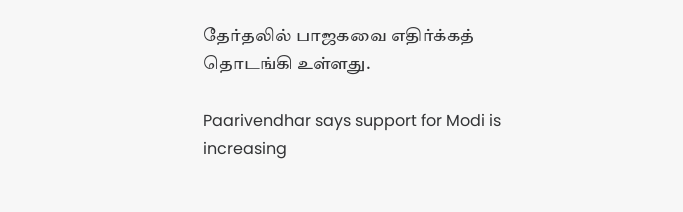தேர்தலில் பாஜகவை எதிர்க்கத் தொடங்கி உள்ளது.

Paarivendhar says support for Modi is increasing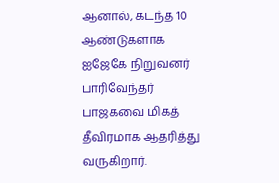ஆனால், கடந்த 10 ஆண்டுகளாக ஐஜேகே நிறுவனர் பாரிவேந்தர் பாஜகவை மிகத் தீவிரமாக ஆதரித்து வருகிறார்.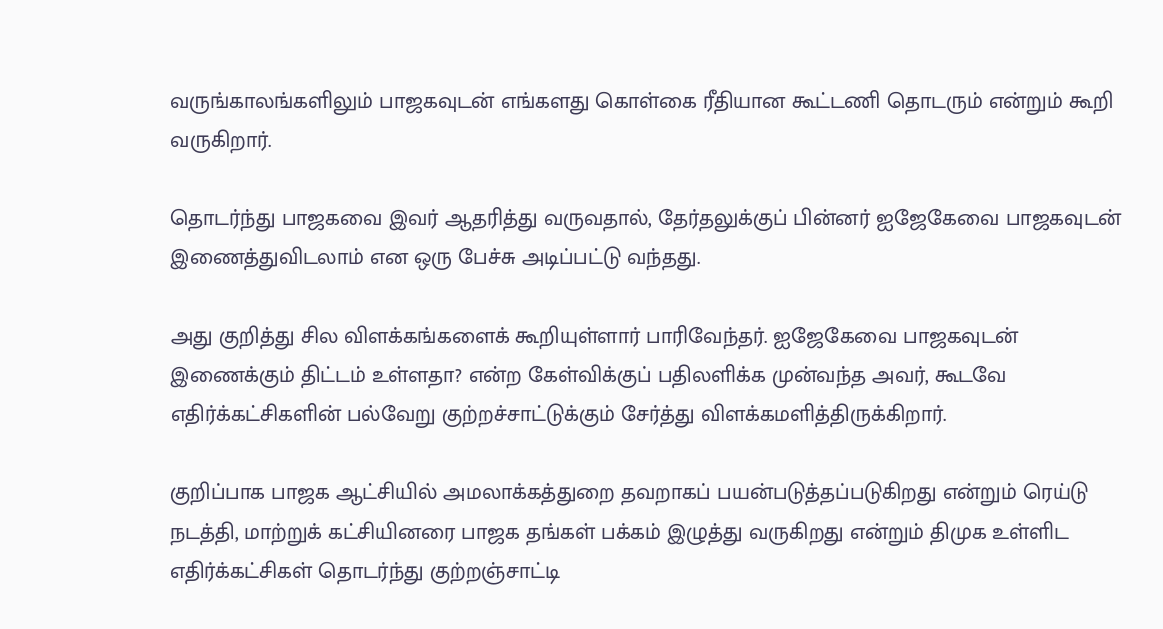வருங்காலங்களிலும் பாஜகவுடன் எங்களது கொள்கை ரீதியான கூட்டணி தொடரும் என்றும் கூறி வருகிறார்.

தொடர்ந்து பாஜகவை இவர் ஆதரித்து வருவதால், தேர்தலுக்குப் பின்னர் ஐஜேகேவை பாஜகவுடன் இணைத்துவிடலாம் என ஒரு பேச்சு அடிப்பட்டு வந்தது.

அது குறித்து சில விளக்கங்களைக் கூறியுள்ளார் பாரிவேந்தர். ஐஜேகேவை பாஜகவுடன் இணைக்கும் திட்டம் உள்ளதா? என்ற கேள்விக்குப் பதிலளிக்க முன்வந்த அவர், கூடவே எதிர்க்கட்சிகளின் பல்வேறு குற்றச்சாட்டுக்கும் சேர்த்து விளக்கமளித்திருக்கிறார்.

குறிப்பாக பாஜக ஆட்சியில் அமலாக்கத்துறை தவறாகப் பயன்படுத்தப்படுகிறது என்றும் ரெய்டு நடத்தி, மாற்றுக் கட்சியினரை பாஜக தங்கள் பக்கம் இழுத்து வருகிறது என்றும் திமுக உள்ளிட எதிர்க்கட்சிகள் தொடர்ந்து குற்றஞ்சாட்டி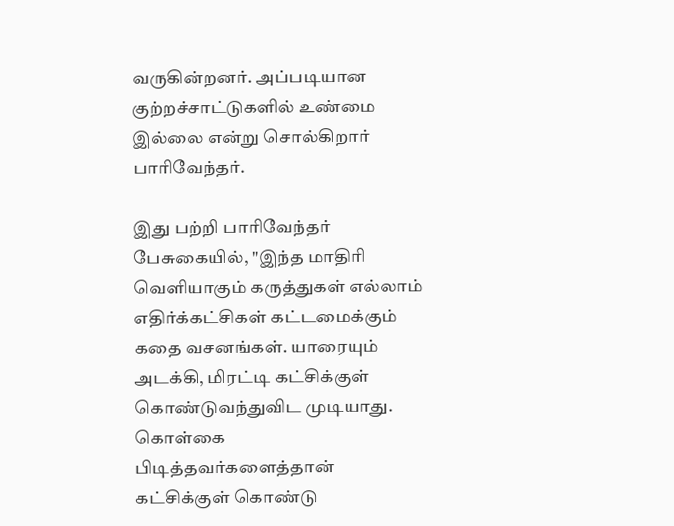வருகின்றனர். அப்படியான குற்றச்சாட்டுகளில் உண்மை இல்லை என்று சொல்கிறார் பாரிவேந்தர்.

இது பற்றி பாரிவேந்தர் பேசுகையில், "இந்த மாதிரி வெளியாகும் கருத்துகள் எல்லாம் எதிர்க்கட்சிகள் கட்டமைக்கும் கதை வசனங்கள். யாரையும் அடக்கி, மிரட்டி கட்சிக்குள் கொண்டுவந்துவிட முடியாது. கொள்கை பிடித்தவர்களைத்தான் கட்சிக்குள் கொண்டு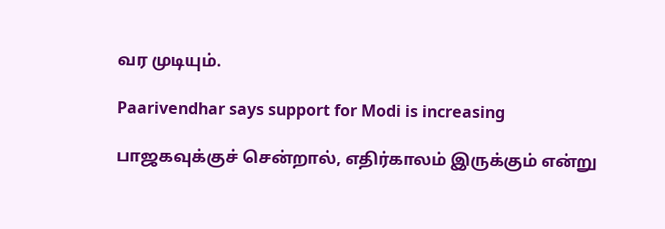வர முடியும்.

Paarivendhar says support for Modi is increasing

பாஜகவுக்குச் சென்றால், எதிர்காலம் இருக்கும் என்று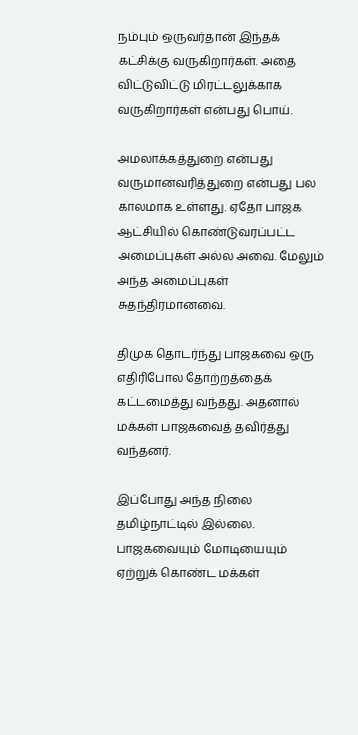நம்பும் ஒருவர்தான் இந்தக் கட்சிக்கு வருகிறார்கள். அதை விட்டுவிட்டு மிரட்டலுக்காக வருகிறார்கள் என்பது பொய்.

அமலாக்கத்துறை என்பது வருமானவரித்துறை என்பது பல காலமாக உள்ளது. ஏதோ பாஜக ஆட்சியில் கொண்டுவரப்பட்ட அமைப்புகள் அல்ல அவை. மேலும் அந்த அமைப்புகள் சுதந்திரமானவை.

திமுக தொடர்ந்து பாஜகவை ஒரு எதிரிபோல தோற்றத்தைக் கட்டமைத்து வந்தது. அதனால் மக்கள் பாஜகவைத் தவிர்த்து வந்தனர்.

இப்போது அந்த நிலை தமிழ்நாட்டில் இல்லை. பாஜகவையும் மோடியையும் ஏற்றுக் கொண்ட மக்கள்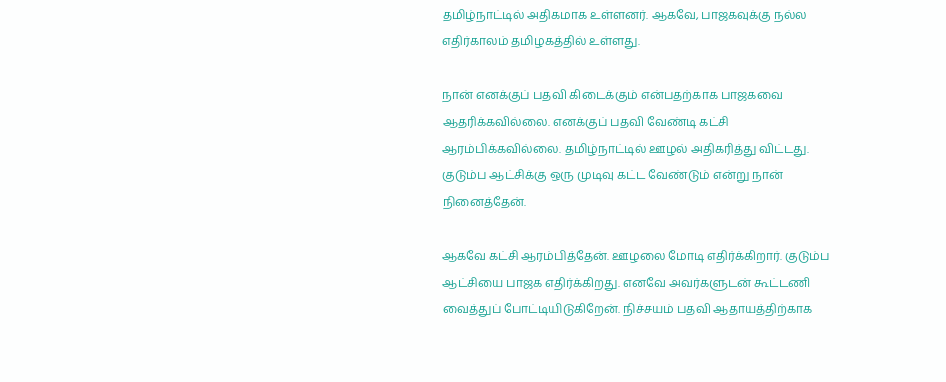தமிழ்நாட்டில் அதிகமாக உள்ளனர். ஆகவே, பாஜகவுக்கு நல்ல எதிர்காலம் தமிழகத்தில் உள்ளது.

நான் எனக்குப் பதவி கிடைக்கும் என்பதற்காக பாஜகவை ஆதரிக்கவில்லை. எனக்குப் பதவி வேண்டி கட்சி ஆரம்பிக்கவில்லை. தமிழ்நாட்டில் ஊழல் அதிகரித்து விட்டது. குடும்ப ஆட்சிக்கு ஒரு முடிவு கட்ட வேண்டும் என்று நான் நினைத்தேன்.

ஆகவே கட்சி ஆரம்பித்தேன். ஊழலை மோடி எதிர்க்கிறார். குடும்ப ஆட்சியை பாஜக எதிர்க்கிறது. எனவே அவர்களுடன் கூட்டணி வைத்துப் போட்டியிடுகிறேன். நிச்சயம் பதவி ஆதாயத்திற்காக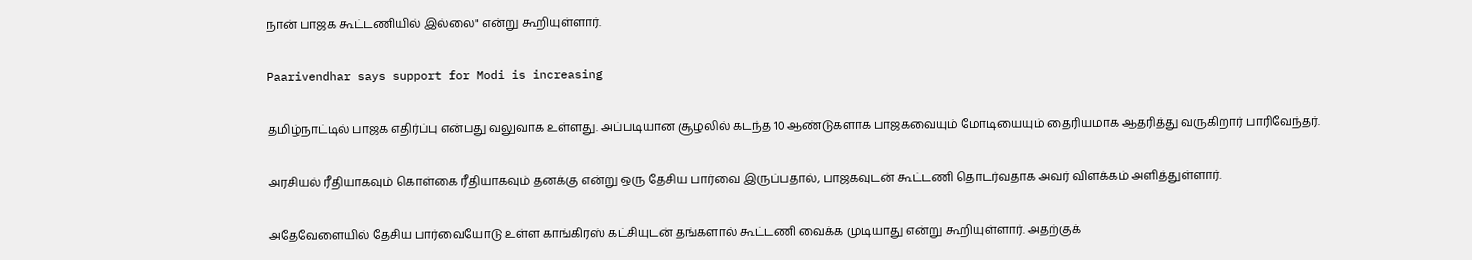நான் பாஜக கூட்டணியில் இல்லை" என்று கூறியுள்ளார்.

Paarivendhar says support for Modi is increasing

தமிழ்நாட்டில் பாஜக எதிர்ப்பு என்பது வலுவாக உள்ளது. அப்படியான சூழலில் கடந்த 10 ஆண்டுகளாக பாஜகவையும் மோடியையும் தைரியமாக ஆதரித்து வருகிறார் பாரிவேந்தர்.

அரசியல் ரீதியாகவும் கொள்கை ரீதியாகவும் தனக்கு என்று ஒரு தேசிய பார்வை இருப்பதால், பாஜகவுடன் கூட்டணி தொடர்வதாக அவர் விளக்கம் அளித்துள்ளார்.

அதேவேளையில் தேசிய பார்வையோடு உள்ள காங்கிரஸ் கட்சியுடன் தங்களால் கூட்டணி வைக்க முடியாது என்று கூறியுள்ளார். அதற்குக்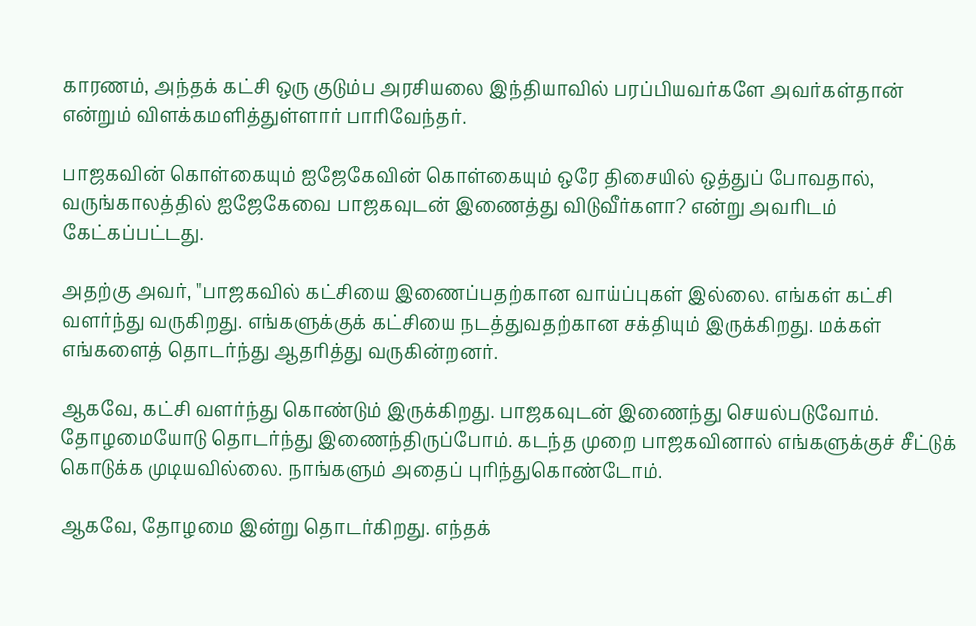காரணம், அந்தக் கட்சி ஒரு குடும்ப அரசியலை இந்தியாவில் பரப்பியவர்களே அவர்கள்தான் என்றும் விளக்கமளித்துள்ளார் பாரிவேந்தர்.

பாஜகவின் கொள்கையும் ஐஜேகேவின் கொள்கையும் ஒரே திசையில் ஒத்துப் போவதால், வருங்காலத்தில் ஐஜேகேவை பாஜகவுடன் இணைத்து விடுவீர்களா? என்று அவரிடம் கேட்கப்பட்டது.

அதற்கு அவர், "பாஜகவில் கட்சியை இணைப்பதற்கான வாய்ப்புகள் இல்லை. எங்கள் கட்சி வளர்ந்து வருகிறது. எங்களுக்குக் கட்சியை நடத்துவதற்கான சக்தியும் இருக்கிறது. மக்கள் எங்களைத் தொடர்ந்து ஆதரித்து வருகின்றனர்.

ஆகவே, கட்சி வளர்ந்து கொண்டும் இருக்கிறது. பாஜகவுடன் இணைந்து செயல்படுவோம். தோழமையோடு தொடர்ந்து இணைந்திருப்போம். கடந்த முறை பாஜகவினால் எங்களுக்குச் சீட்டுக் கொடுக்க முடியவில்லை. நாங்களும் அதைப் புரிந்துகொண்டோம்.

ஆகவே, தோழமை இன்று தொடர்கிறது. எந்தக்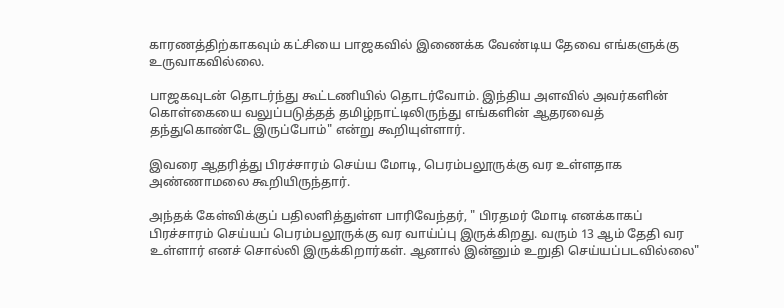காரணத்திற்காகவும் கட்சியை பாஜகவில் இணைக்க வேண்டிய தேவை எங்களுக்கு உருவாகவில்லை.

பாஜகவுடன் தொடர்ந்து கூட்டணியில் தொடர்வோம். இந்திய அளவில் அவர்களின் கொள்கையை வலுப்படுத்தத் தமிழ்நாட்டிலிருந்து எங்களின் ஆதரவைத் தந்துகொண்டே இருப்போம்" என்று கூறியுள்ளார்.

இவரை ஆதரித்து பிரச்சாரம் செய்ய மோடி, பெரம்பலூருக்கு வர உள்ளதாக அண்ணாமலை கூறியிருந்தார்.

அந்தக் கேள்விக்குப் பதிலளித்துள்ள பாரிவேந்தர், " பிரதமர் மோடி எனக்காகப் பிரச்சாரம் செய்யப் பெரம்பலூருக்கு வர வாய்ப்பு இருக்கிறது. வரும் 13 ஆம் தேதி வர உள்ளார் எனச் சொல்லி இருக்கிறார்கள். ஆனால் இன்னும் உறுதி செய்யப்படவில்லை"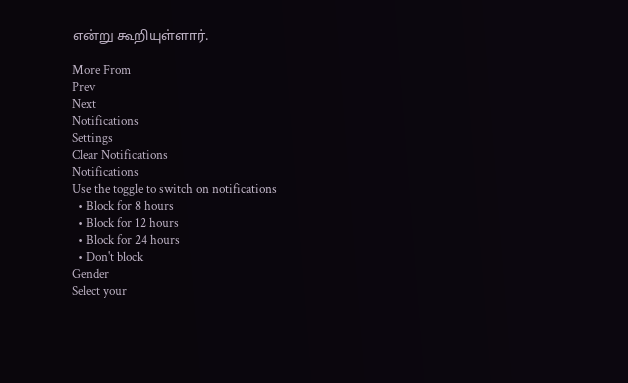என்று கூறியுள்ளார்.

More From
Prev
Next
Notifications
Settings
Clear Notifications
Notifications
Use the toggle to switch on notifications
  • Block for 8 hours
  • Block for 12 hours
  • Block for 24 hours
  • Don't block
Gender
Select your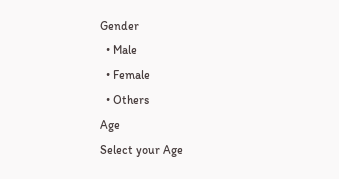Gender
  • Male
  • Female
  • Others
Age
Select your Age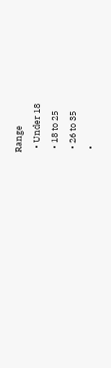Range
  • Under 18
  • 18 to 25
  • 26 to 35
  •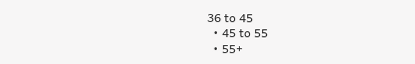36 to 45
  • 45 to 55
  • 55+